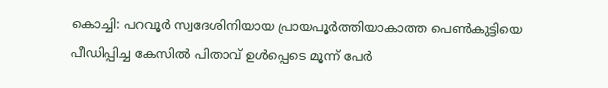കൊച്ചി: പറവൂർ സ്വദേശിനിയായ പ്രായപൂർത്തിയാകാത്ത പെൺകുട്ടിയെ പീഡിപ്പിച്ച കേസിൽ പിതാവ് ഉൾപ്പെടെ മൂന്ന് പേർ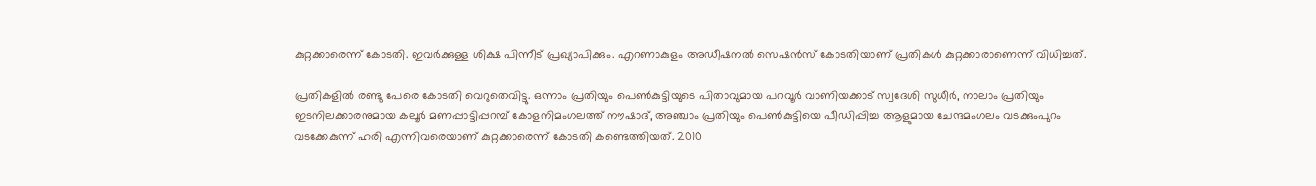കുറ്റക്കാരെന്ന് കോടതി. ഇവർക്കുള്ള ശിക്ഷ പിന്നീട് പ്രഖ്യാപിക്കും. എറണാകുളം അഡീഷനൽ സെഷൻസ് കോടതിയാണ് പ്രതികൾ കുറ്റക്കാരാണെന്ന് വിധിച്ചത്.

പ്രതികളിൽ രണ്ടു പേരെ കോടതി വെറുതെവിട്ടു. ഒന്നാം പ്രതിയും പെൺകുട്ടിയുടെ പിതാവുമായ പറവൂർ വാണിയക്കാട് സ്വദേശി സുധീർ, നാലാം പ്രതിയും ഇടനിലക്കാരനുമായ കലൂർ മണപ്പാട്ടിപ്പറമ്പ് കോളനിമംഗലത്ത് നൗഷാദ്, അഞ്ചാം പ്രതിയും പെൺകുട്ടിയെ പീഡിപ്പിച്ച ആളുമായ ചേന്ദമംഗലം വടക്കുംപുറം വടക്കേകുന്ന് ഹരി എന്നിവരെയാണ് കുറ്റക്കാരെന്ന് കോടതി കണ്ടെത്തിയത്. 2010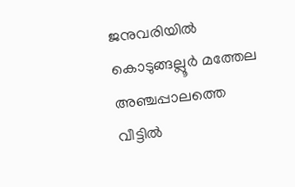ജനുവരിയിൽ കൊടുങ്ങല്ലൂർ മത്തേല അഞ്ചപ്പാലത്തെ വീട്ടിൽ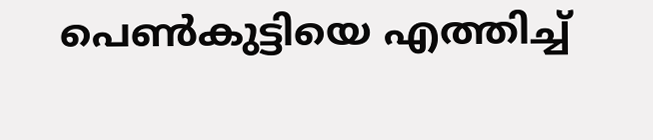പെൺകുട്ടിയെ എത്തിച്ച്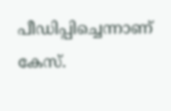പീഡിപ്പിച്ചെന്നാണ് കേസ്.